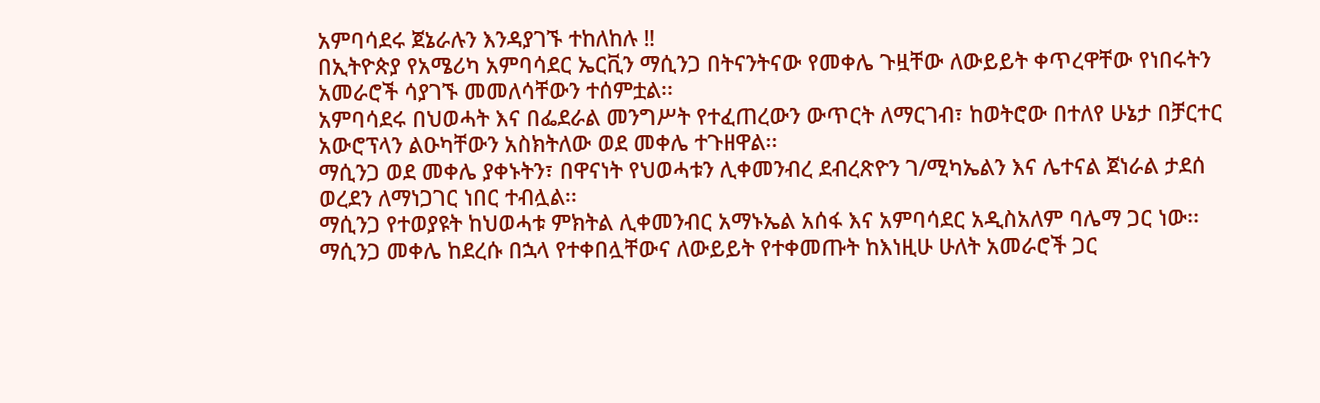አምባሳደሩ ጀኔራሉን እንዳያገኙ ተከለከሉ ‼
በኢትዮጵያ የአሜሪካ አምባሳደር ኤርቪን ማሲንጋ በትናንትናው የመቀሌ ጉዟቸው ለውይይት ቀጥረዋቸው የነበሩትን አመራሮች ሳያገኙ መመለሳቸውን ተሰምቷል፡፡
አምባሳደሩ በህወሓት እና በፌደራል መንግሥት የተፈጠረውን ውጥርት ለማርገብ፣ ከወትሮው በተለየ ሁኔታ በቻርተር አውሮፕላን ልዑካቸውን አስክትለው ወደ መቀሌ ተጉዘዋል፡፡
ማሲንጋ ወደ መቀሌ ያቀኑትን፣ በዋናነት የህወሓቱን ሊቀመንብረ ደብረጽዮን ገ/ሚካኤልን እና ሌተናል ጀነራል ታደሰ ወረደን ለማነጋገር ነበር ተብሏል፡፡
ማሲንጋ የተወያዩት ከህወሓቱ ምክትል ሊቀመንብር አማኑኤል አሰፋ እና አምባሳደር አዲስአለም ባሌማ ጋር ነው፡፡
ማሲንጋ መቀሌ ከደረሱ በኋላ የተቀበሏቸውና ለውይይት የተቀመጡት ከእነዚሁ ሁለት አመራሮች ጋር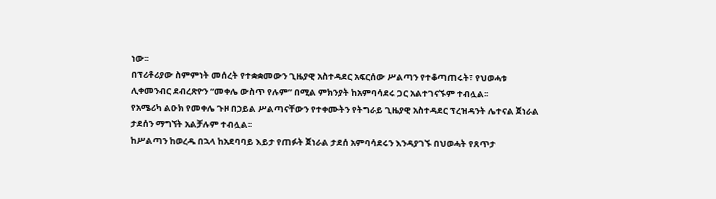ነው፡፡
በፕሪቶሪያው ስምምነት መሰረት የተቋቋመውን ጊዜያዊ አስተዳደር አፍርሰው ሥልጣን የተቆጣጠሩት፣ የህወሓቱ ሊቀመንብር ደብረጽዮን “መቀሌ ውስጥ የሉም” በሚል ምክንያት ከአምባሳደሩ ጋር አልተገናኙም ተብሏል፡፡
የአሜሪካ ልዑክ የመቀሌ ጉዞ በኃይል ሥልጣናቸውን የተቀሙትን የትግራይ ጊዜያዊ አስተዳደር ፕረዝዳንት ሌተናል ጀነራል ታደሰን ማግኘት አልቻሉም ተብሏል፡፡
ከሥልጣን ከወረዱ በኋላ ከአደባባይ እይታ የጠፉት ጀነራል ታደሰ አምባሳደሩን እንዳያገኙ በህወሓት የጸጥታ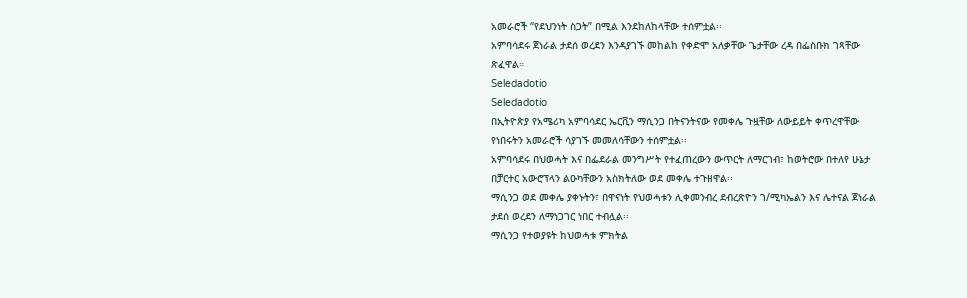አመራሮች “የደህንነት ስጋት” በሚል እንደከለከላቸው ተሰምቷል፡፡
አምባሳደሩ ጀነራል ታደሰ ወረደን እንዳያገኙ መከልከ የቀድሞ አለቃቸው ጌታቸው ረዳ በፌስቡክ ገጻቸው ጽፈዋል።
Seledadotio
Seledadotio
በኢትዮጵያ የአሜሪካ አምባሳደር ኤርቪን ማሲንጋ በትናንትናው የመቀሌ ጉዟቸው ለውይይት ቀጥረዋቸው የነበሩትን አመራሮች ሳያገኙ መመለሳቸውን ተሰምቷል፡፡
አምባሳደሩ በህወሓት እና በፌደራል መንግሥት የተፈጠረውን ውጥርት ለማርገብ፣ ከወትሮው በተለየ ሁኔታ በቻርተር አውሮፕላን ልዑካቸውን አስክትለው ወደ መቀሌ ተጉዘዋል፡፡
ማሲንጋ ወደ መቀሌ ያቀኑትን፣ በዋናነት የህወሓቱን ሊቀመንብረ ደብረጽዮን ገ/ሚካኤልን እና ሌተናል ጀነራል ታደሰ ወረደን ለማነጋገር ነበር ተብሏል፡፡
ማሲንጋ የተወያዩት ከህወሓቱ ምክትል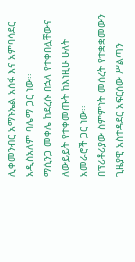ሊቀመንብር አማኑኤል አሰፋ እና አምባሳደር አዲስአለም ባሌማ ጋር ነው፡፡
ማሲንጋ መቀሌ ከደረሱ በኋላ የተቀበሏቸውና ለውይይት የተቀመጡት ከእነዚሁ ሁለት አመራሮች ጋር ነው፡፡
በፕሪቶሪያው ስምምነት መሰረት የተቋቋመውን ጊዜያዊ አስተዳደር አፍርሰው ሥልጣን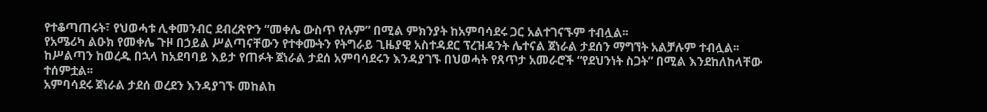የተቆጣጠሩት፣ የህወሓቱ ሊቀመንብር ደብረጽዮን “መቀሌ ውስጥ የሉም” በሚል ምክንያት ከአምባሳደሩ ጋር አልተገናኙም ተብሏል፡፡
የአሜሪካ ልዑክ የመቀሌ ጉዞ በኃይል ሥልጣናቸውን የተቀሙትን የትግራይ ጊዜያዊ አስተዳደር ፕረዝዳንት ሌተናል ጀነራል ታደሰን ማግኘት አልቻሉም ተብሏል፡፡
ከሥልጣን ከወረዱ በኋላ ከአደባባይ እይታ የጠፉት ጀነራል ታደሰ አምባሳደሩን እንዳያገኙ በህወሓት የጸጥታ አመራሮች “የደህንነት ስጋት” በሚል እንደከለከላቸው ተሰምቷል፡፡
አምባሳደሩ ጀነራል ታደሰ ወረደን እንዳያገኙ መከልከ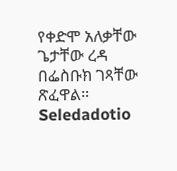የቀድሞ አለቃቸው ጌታቸው ረዳ በፌስቡክ ገጻቸው ጽፈዋል።
Seledadotio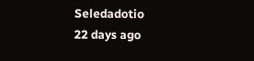Seledadotio
22 days ago